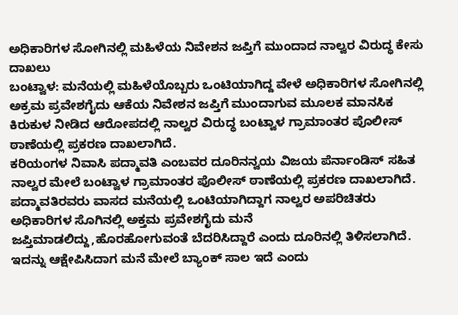ಅಧಿಕಾರಿಗಳ ಸೋಗಿನಲ್ಲಿ ಮಹಿಳೆಯ ನಿವೇಶನ ಜಪ್ತಿಗೆ ಮುಂದಾದ ನಾಲ್ವರ ವಿರುದ್ಧ ಕೇಸು ದಾಖಲು
ಬಂಟ್ವಾಳ: ಮನೆಯಲ್ಲಿ ಮಹಿಳೆಯೊಬ್ಬರು ಒಂಟಿಯಾಗಿದ್ದ ವೇಳೆ ಅಧಿಕಾರಿಗಳ ಸೋಗಿನಲ್ಲಿ ಅಕ್ರಮ ಪ್ರವೇಶಗೈದು ಆಕೆಯ ನಿವೇಶನ ಜಪ್ತಿಗೆ ಮುಂದಾಗುವ ಮೂಲಕ ಮಾನಸಿಕ ಕಿರುಕುಳ ನೀಡಿದ ಆರೋಪದಲ್ಲಿ ನಾಲ್ವರ ವಿರುದ್ಧ ಬಂಟ್ವಾಳ ಗ್ರಾಮಾಂತರ ಪೊಲೀಸ್ ಠಾಣೆಯಲ್ಲಿ ಪ್ರಕರಣ ದಾಖಲಾಗಿದೆ.
ಕರಿಯಂಗಳ ನಿವಾಸಿ ಪದ್ಮಾವತಿ ಎಂಬವರ ದೂರಿನನ್ವಯ ವಿಜಯ ಪೆರ್ನಾಂಡಿಸ್ ಸಹಿತ ನಾಲ್ವರ ಮೇಲೆ ಬಂಟ್ವಾಳ ಗ್ರಾಮಾಂತರ ಪೊಲೀಸ್ ಠಾಣೆಯಲ್ಲಿ ಪ್ರಕರಣ ದಾಖಲಾಗಿದೆ.
ಪದ್ಮಾವತಿರವರು ವಾಸದ ಮನೆಯಲ್ಲಿ ಒಂಟಿಯಾಗಿದ್ದಾಗ ನಾಲ್ವರ ಅಪರಿಚಿತರು ಅಧಿಕಾರಿಗಳ ಸೊಗಿನಲ್ಲಿ ಅಕ್ತಮ ಪ್ರವೇಶಗೈದು ಮನೆ ಜಪ್ತಿಮಾಡಲಿದ್ದು,ಹೊರಹೋಗುವಂತೆ ಬೆದರಿಸಿದ್ದಾರೆ ಎಂದು ದೂರಿನಲ್ಲಿ ತಿಳಿಸಲಾಗಿದೆ.
ಇದನ್ನು ಆಕ್ಷೇಪಿಸಿದಾಗ ಮನೆ ಮೇಲೆ ಬ್ಯಾಂಕ್ ಸಾಲ ಇದೆ ಎಂದು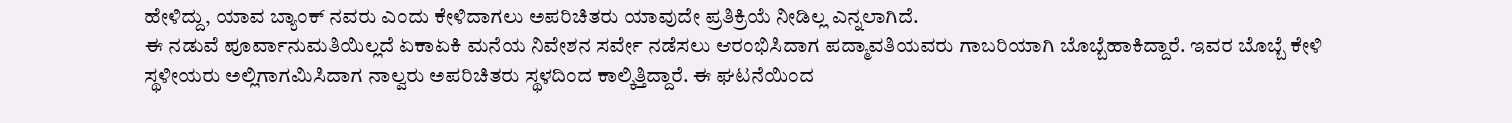ಹೇಳಿದ್ದು, ಯಾವ ಬ್ಯಾಂಕ್ ನವರು ಎಂದು ಕೇಳಿದಾಗಲು ಅಪರಿಚಿತರು ಯಾವುದೇ ಪ್ರತಿಕ್ರಿಯೆ ನೀಡಿಲ್ಲ ಎನ್ನಲಾಗಿದೆ.
ಈ ನಡುವೆ ಪೂರ್ವಾನುಮತಿಯಿಲ್ಲದೆ ಏಕಾಏಕಿ ಮನೆಯ ನಿವೇಶನ ಸರ್ವೇ ನಡೆಸಲು ಆರಂಭಿಸಿದಾಗ ಪದ್ಮಾವತಿಯವರು ಗಾಬರಿಯಾಗಿ ಬೊಬ್ಬೆಹಾಕಿದ್ದಾರೆ. ಇವರ ಬೊಬ್ಬೆ ಕೇಳಿ ಸ್ಥಳೀಯರು ಅಲ್ಲಿಗಾಗಮಿಸಿದಾಗ ನಾಲ್ವರು ಅಪರಿಚಿತರು ಸ್ಥಳದಿಂದ ಕಾಲ್ಕಿತ್ತಿದ್ದಾರೆ. ಈ ಘಟನೆಯಿಂದ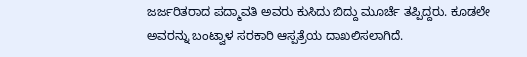ಜರ್ಜರಿತರಾದ ಪದ್ಮಾವತಿ ಅವರು ಕುಸಿದು ಬಿದ್ದು ಮೂರ್ಚೆ ತಪ್ಪಿದ್ದರು. ಕೂಡಲೇ ಅವರನ್ನು ಬಂಟ್ವಾಳ ಸರಕಾರಿ ಆಸ್ಪತ್ರೆಯ ದಾಖಲಿಸಲಾಗಿದೆ.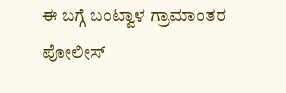ಈ ಬಗ್ಗೆ ಬಂಟ್ವಾಳ ಗ್ರಾಮಾಂತರ ಪೋಲೀಸ್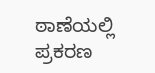ಠಾಣೆಯಲ್ಲಿ ಪ್ರಕರಣ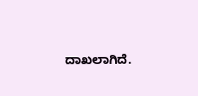ದಾಖಲಾಗಿದೆ.